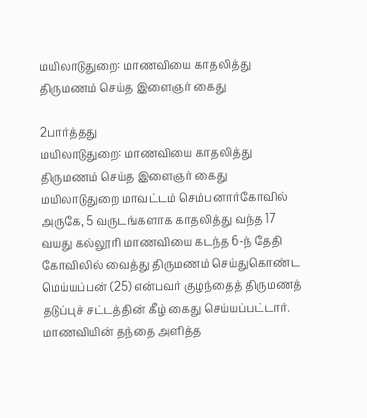மயிலாடுதுறை: மாணவியை காதலித்து திருமணம் செய்த இளைஞர் கைது

2பார்த்தது
மயிலாடுதுறை: மாணவியை காதலித்து திருமணம் செய்த இளைஞர் கைது
மயிலாடுதுறை மாவட்டம் செம்பனார்கோவில் அருகே, 5 வருடங்களாக காதலித்து வந்த 17 வயது கல்லூரி மாணவியை கடந்த 6-ந் தேதி கோவிலில் வைத்து திருமணம் செய்துகொண்ட மெய்யப்பன் (25) என்பவர் குழந்தைத் திருமணத் தடுப்புச் சட்டத்தின் கீழ் கைது செய்யப்பட்டார். மாணவியின் தந்தை அளித்த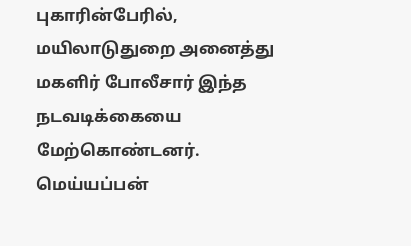புகாரின்பேரில், மயிலாடுதுறை அனைத்து மகளிர் போலீசார் இந்த நடவடிக்கையை மேற்கொண்டனர். மெய்யப்பன்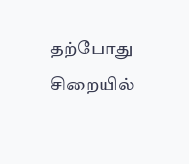தற்போது சிறையில்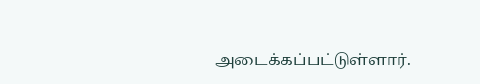அடைக்கப்பட்டுள்ளார்.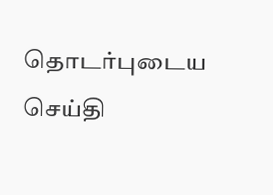தொடர்புடைய செய்தி